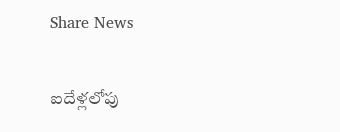Share News

ఐదేళ్లలోపు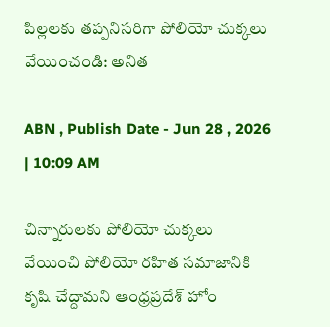పిల్లలకు తప్పనిసరిగా పోలియో చుక్కలు వేయించండి: అనిత

ABN , Publish Date - Jun 28 , 2026 | 10:09 AM

చిన్నారులకు పోలియో చుక్కలు వేయించి పోలియో రహిత సమాజానికి కృషి చేద్దామని ఆంధ్రప్రదేశ్ హోం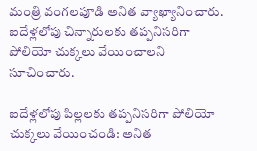మంత్రి వంగలపూడి అనిత వ్యాఖ్యానించారు. ఐదేళ్లలోపు చిన్నారులకు తప్పనిసరిగా పోలియో చుక్కలు వేయించాలని సూచించారు.

ఐదేళ్లలోపు పిల్లలకు తప్పనిసరిగా పోలియో చుక్కలు వేయించండి: అనిత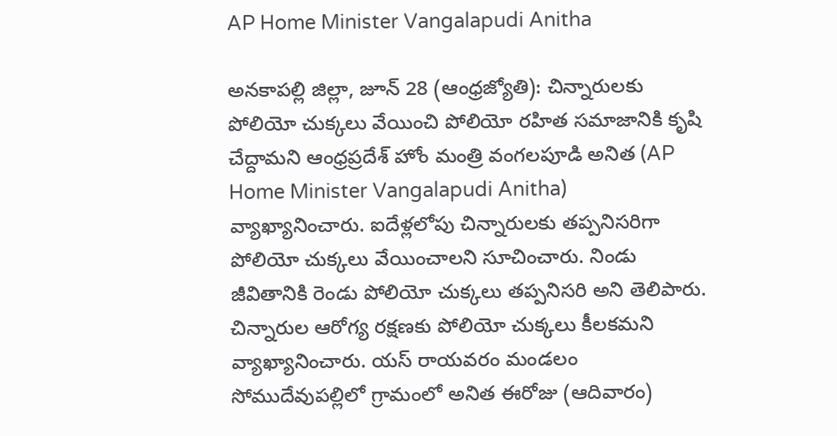AP Home Minister Vangalapudi Anitha

అనకాపల్లి జిల్లా, జూన్ 28 (ఆంధ్రజ్యోతి): చిన్నారులకు పోలియో చుక్కలు వేయించి పోలియో రహిత సమాజానికి కృషి చేద్దామని ఆంధ్రప్రదేశ్ హోం మంత్రి వంగలపూడి అనిత (AP Home Minister Vangalapudi Anitha) వ్యాఖ్యానించారు. ఐదేళ్లలోపు చిన్నారులకు తప్పనిసరిగా పోలియో చుక్కలు వేయించాలని సూచించారు. నిండు జీవితానికి రెండు పోలియో చుక్కలు తప్పనిసరి అని తెలిపారు. చిన్నారుల ఆరోగ్య రక్షణకు పోలియో చుక్కలు కీలకమని వ్యాఖ్యానించారు. యస్ రాయవరం మండలం సోముదేవుపల్లిలో గ్రామంలో అనిత ఈరోజు (ఆదివారం)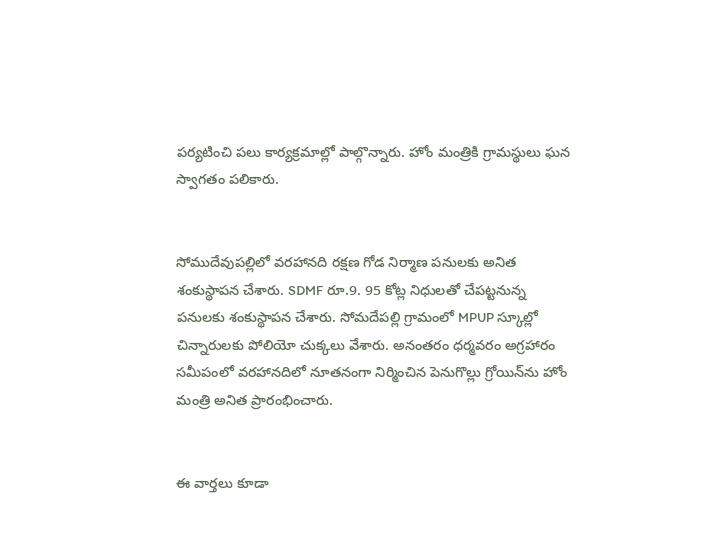పర్యటించి పలు కార్యక్రమాల్లో పాల్గొన్నారు. హోం మంత్రికి గ్రామస్థులు ఘన స్వాగతం పలికారు.


సోముదేవుపల్లిలో వరహానది రక్షణ గోడ నిర్మాణ పనులకు అనిత శంకుస్థాపన చేశారు. SDMF రూ.9. 95 కోట్ల నిధులతో చేపట్టనున్న పనులకు శంకుస్థాపన చేశారు. సోమదేపల్లి గ్రామంలో MPUP స్కూల్లో చిన్నారులకు పోలియో చుక్కలు వేశారు. అనంతరం ధర్మవరం అగ్రహారం సమీపంలో వరహానదిలో నూతనంగా నిర్మించిన పెనుగొల్లు గ్రోయిన్‌ను హోం మంత్రి అనిత ప్రారంభించారు.


ఈ వార్తలు కూడా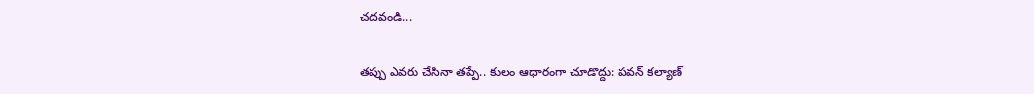చదవండి...

తప్పు ఎవరు చేసినా తప్పే.. కులం ఆధారంగా చూడొద్దు: పవన్ కల్యాణ్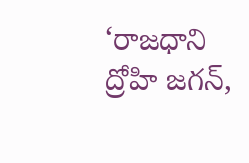‘రాజధాని ద్రోహి జగన్,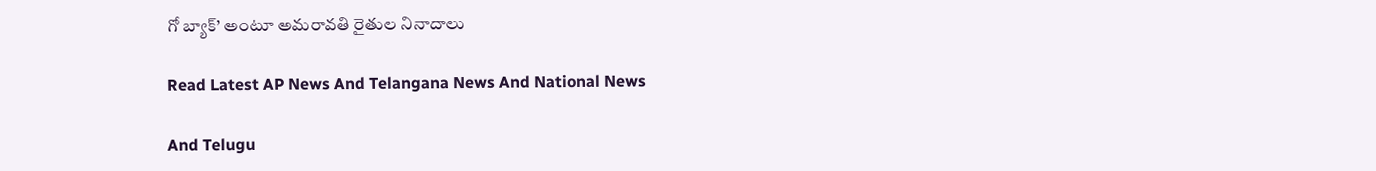గో బ్యాక్’ అంటూ అమరావతి రైతుల నినాదాలు

Read Latest AP News And Telangana News And National News

And Telugu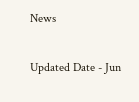News

Updated Date - Jun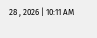28 , 2026 | 10:11 AM